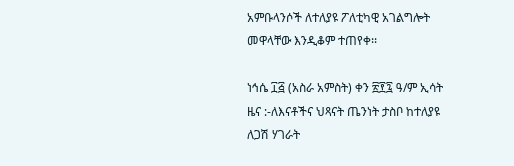አምቡላንሶች ለተለያዩ ፖለቲካዊ አገልግሎት መዋላቸው እንዲቆም ተጠየቀ፡፡

ነኅሴ ፲፭ (አስራ አምስት) ቀን ፳፻፯ ዓ/ም ኢሳት ዜና :-ለእናቶችና ህጻናት ጤንነት ታስቦ ከተለያዩ ለጋሽ ሃገራት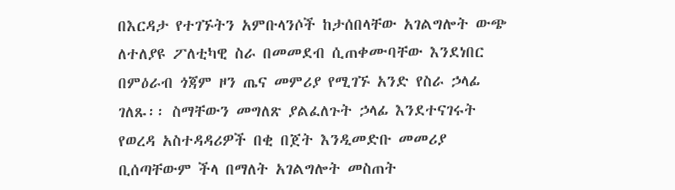በእርዳታ የተገኙትን አምቡላንሶች ከታሰበላቸው አገልግሎት ውጭ ለተለያዩ ፖለቲካዊ ስራ በመመደብ ሲጠቀሙባቸው እንደነበር በምዕራብ ጎጃም ዞን ጤና መምሪያ የሚገኙ አንድ የስራ ኃላፊ ገለጹ፡፡ ስማቸውን መግለጽ ያልፈለጉት ኃላፊ እንደተናገሩት የወረዳ አስተዳዳሪዎች በቂ በጀት እንዲመድቡ መመሪያ ቢሰጣቸውም ችላ በማለት አገልግሎት መስጠት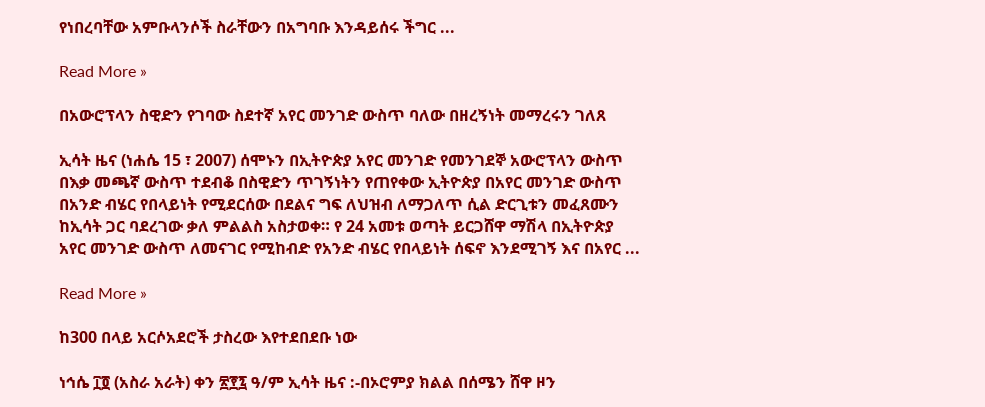የነበረባቸው አምቡላንሶች ስራቸውን በአግባቡ እንዳይሰሩ ችግር ...

Read More »

በአውሮፕላን ስዊድን የገባው ስደተኛ አየር መንገድ ውስጥ ባለው በዘረኝነት መማረሩን ገለጸ

ኢሳት ዜና (ነሐሴ 15 ፣ 2007) ሰሞኑን በኢትዮጵያ አየር መንገድ የመንገደኞ አውሮፕላን ውስጥ በእቃ መጫኛ ውስጥ ተደብቆ በስዊድን ጥገኝነትን የጠየቀው ኢትዮጵያ በአየር መንገድ ውስጥ በአንድ ብሄር የበላይነት የሚደርሰው በደልና ግፍ ለህዝብ ለማጋለጥ ሲል ድርጊቱን መፈጸሙን ከኢሳት ጋር ባደረገው ቃለ ምልልስ አስታወቀ። የ 24 አመቱ ወጣት ይርጋሸዋ ማሽላ በኢትዮጵያ አየር መንገድ ውስጥ ለመናገር የሚከብድ የአንድ ብሄር የበላይነት ሰፍኖ እንደሚገኝ እና በአየር ...

Read More »

ከ300 በላይ አርሶአደሮች ታስረው እየተደበደቡ ነው

ነኅሴ ፲፬ (አስራ አራት) ቀን ፳፻፯ ዓ/ም ኢሳት ዜና :-በኦሮምያ ክልል በሰሜን ሸዋ ዞን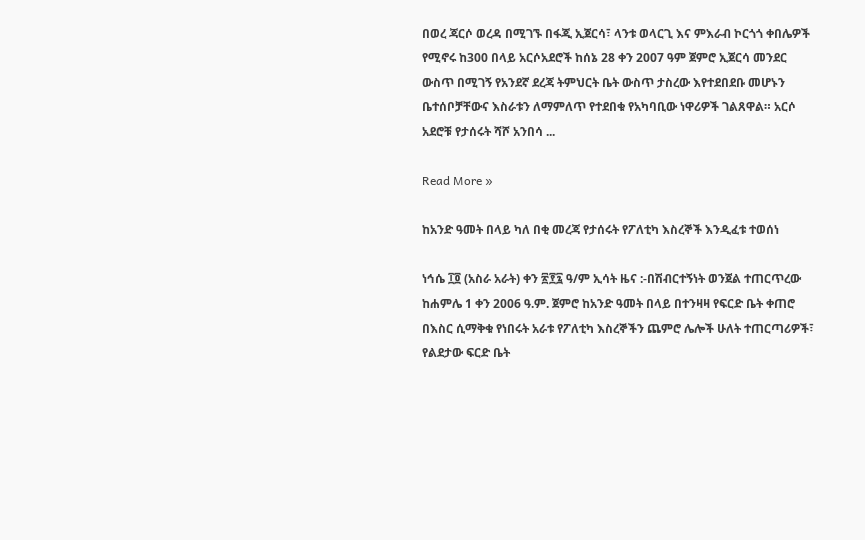በወረ ጃርሶ ወረዳ በሚገኙ በፋጂ ኢጀርሳ፣ ላንቱ ወላርጊ እና ምእራብ ኮርጎጎ ቀበሌዎች የሚኖሩ ከ300 በላይ አርሶአደሮች ከሰኔ 28 ቀን 2007 ዓም ጀምሮ ኢጀርሳ መንደር ውስጥ በሚገኝ የአንደኛ ደረጃ ትምህርት ቤት ውስጥ ታስረው እየተደበደቡ መሆኑን ቤተሰቦቻቸውና እስራቱን ለማምለጥ የተደበቁ የአካባቢው ነዋሪዎች ገልጸዋል። አርሶ አደሮቹ የታሰሩት ሻሾ አንበሳ ...

Read More »

ከአንድ ዓመት በላይ ካለ በቂ መረጃ የታሰሩት የፖለቲካ እስረኞች እንዲፈቱ ተወሰነ

ነኅሴ ፲፬ (አስራ አራት) ቀን ፳፻፯ ዓ/ም ኢሳት ዜና :-በሽብርተኝነት ወንጀል ተጠርጥረው ከሐምሌ 1 ቀን 2006 ዓ.ም. ጀምሮ ከአንድ ዓመት በላይ በተንዛዛ የፍርድ ቤት ቀጠሮ በእስር ሲማቅቁ የነበሩት አራቱ የፖለቲካ እስረኞችን ጨምሮ ሌሎች ሁለት ተጠርጣሪዎች፣ የልደታው ፍርድ ቤት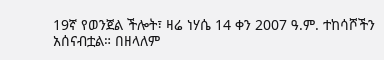19ኛ የወንጀል ችሎት፣ ዛሬ ነሃሴ 14 ቀን 2007 ዓ.ም. ተከሳሾችን አሰናብቷል። በዘላለም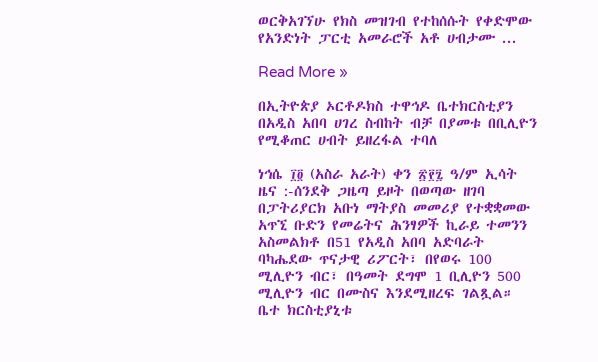ወርቅአገኘሁ የክስ መዝገብ የተከሰሱት የቀድሞው የአንድነት ፓርቲ አመራሮች አቶ ሀብታሙ ...

Read More »

በኢትዮጵያ ኦርቶዶክስ ተዋኅዶ ቤተክርስቲያን በአዲስ አበባ ሀገረ ስብከት ብቻ በያመቱ በቢሊዮን የሚቆጠር ሀብት ይዘረፋል ተባለ

ነኅሴ ፲፬ (አስራ አራት) ቀን ፳፻፯ ዓ/ም ኢሳት ዜና :-ሰንደቅ ጋዜጣ ይዞት በወጣው ዘገባ በፓትሪያርክ አቡነ ማትያስ መመሪያ የተቋቋመው አጥኚ ቡድን የመሬትና ሕንፃዎች ኪራይ ተመንን አስመልክቶ በ51 የአዲስ አበባ አድባራት ባካሔደው ጥናታዊ ሪፖርት፣ በየወሩ 100 ሚሊዮን ብር፣ በዓመት ደግሞ 1 ቢሊዮን 500 ሚሊዮን ብር በሙስና እንደሚዘረፍ ገልጿል። ቤተ ክርስቲያኒቱ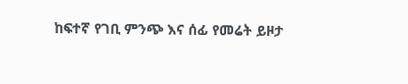ከፍተኛ የገቢ ምንጭ እና ሰፊ የመሬት ይዞታ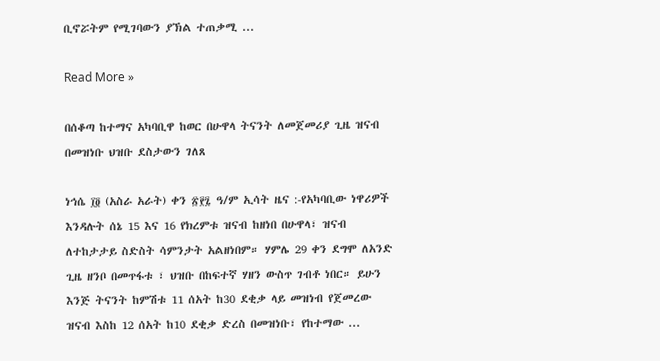ቢኖሯትም የሚገባውን ያኽል ተጠቃሚ ...

Read More »

በሰቆጣ ከተማና አካባቢዋ ከወር በሁዋላ ትናንት ለመጀመሪያ ጊዜ ዝናብ በመዝነቡ ህዝቡ ደስታውን ገለጸ

ነኅሴ ፲፬ (አስራ አራት) ቀን ፳፻፯ ዓ/ም ኢሳት ዜና :-የአካባቢው ነዋሪዎች እንዳሉት ሰኔ 15 እና 16 የክረምቱ ዝናብ ከዘነበ በሁዋላ፣ ዝናብ ለተከታታይ ስድስት ሳምንታት አልዘነበም። ሃምሌ 29 ቀን ደግሞ ለአንድ ጊዜ ዘንቦ በመጥፋቱ ፣ ህዝቡ በከፍተኛ ሃዘን ውስጥ ገብቶ ነበር። ይሁን እንጅ ትናንት ከምሽቱ 11 ሰአት ከ30 ደቂቃ ላይ መዝነብ የጀመረው ዝናብ እስከ 12 ሰአት ከ10 ደቂቃ ድረስ በመዝነቡ፣ የከተማው ...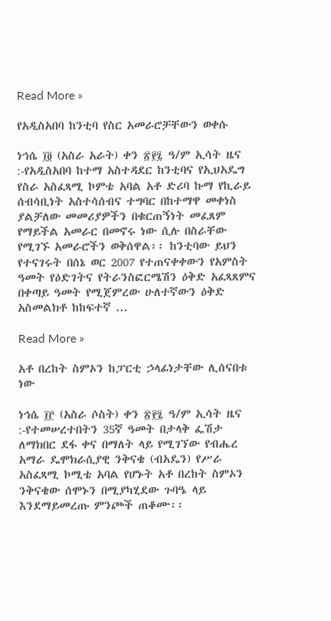Read More »

የአዲስአበባ ከንቲባ የስር አመራሮቻቸውን ወቀሱ

ነኅሴ ፲፬ (አስራ አራት) ቀን ፳፻፯ ዓ/ም ኢሳት ዜና :-የአዲስአበባ ከተማ አስተዳደር ከንቲባና የኢህአዴግ የስራ አስፈጻሚ ኮምቴ አባል አቶ ድሪባ ኩማ የኪራይ ሰብሳቢነት አስተሳሰብና ተግባር በከተማዋ መቀነስ ያልቻለው መመሪያዎችን በቁርጠኝነት መፈጸም የማይችል አመራር በመኖሩ ነው ሲሉ በስራቸው የሚገኙ አመራሮችን ወቅሰዋል፡፡ ከንቲባው ይህን የተናገሩት በሰኔ ወር 2007 የተጠናቀቀውን የአምስት ዓመት የዕድገትና የትራንስፎርሜሽን ዕቅድ አፈጻጸምና በቀጣይ ዓመት የሚጀምረው ሁለተኛውን ዕቅድ አስመልክቶ ከከፍተኛ ...

Read More »

አቶ በረከት ስምኦን ከፓርቲ ኃላፊነታቸው ሊሰናበቱ ነው

ነኅሴ ፲፫ (አስራ ሶስት) ቀን ፳፻፯ ዓ/ም ኢሳት ዜና :-የተመሠረተበትን 35ኛ ዓመት በታላቅ ፌሽታ ለማክበር ደፋ ቀና በማለት ላይ የሚገኘው የብሔረ አማራ ዴሞክራሲያዊ ንቅናቄ (ብአዴን) የሥራ አስፈጻሚ ኮሚቴ አባል የሆኑት አቶ በረከት ስምኦን ንቅናቄው ሰሞኑን በሚያካሂደው ጉባዔ ላይ እንደማይመረጡ ምንጮች ጠቆሙ፡፡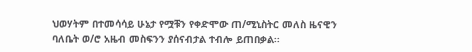ህወሃትም በተመሳሳይ ሁኔታ የሟቹን የቀድሞው ጠ/ሚኒስትር መለስ ዜናዊን ባለቤት ወ/ሮ አዜብ መስፍንን ያሰናብታል ተብሎ ይጠበቃል፡፡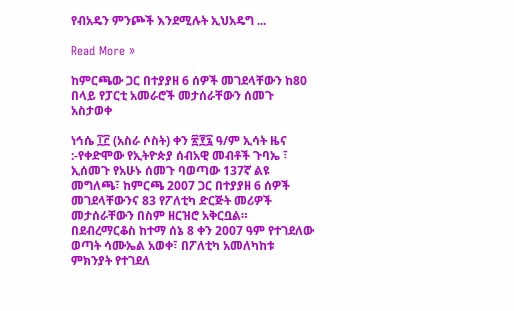የብአዴን ምንጮች እንደሚሉት ኢህአዴግ ...

Read More »

ከምርጫው ጋር በተያያዘ 6 ሰዎች መገደላቸውን ከ80 በላይ የፓርቲ አመራሮች መታሰራቸውን ሰመጉ አስታወቀ

ነኅሴ ፲፫ (አስራ ሶስት) ቀን ፳፻፯ ዓ/ም ኢሳት ዜና :-የቀድሞው የኢትዮጵያ ሰብአዊ መብቶች ጉባኤ ፣ ኢሰመጉ የአሁኑ ሰመጉ ባወጣው 137ኛ ልዩ መግለጫ፣ ከምርጫ 2007 ጋር በተያያዘ 6 ሰዎች መገደላቸውንና 83 የፖለቲካ ድርጅት መሪዎች መታሰራቸውን በስም ዘርዝሮ አቅርቧል። በደብረማርቆስ ከተማ ሰኔ 8 ቀን 2007 ዓም የተገደለው ወጣት ሳሙኤል አወቀ፣ በፖለቲካ አመለካከቱ ምክንያት የተገደለ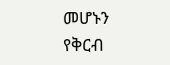መሆኑን የቅርብ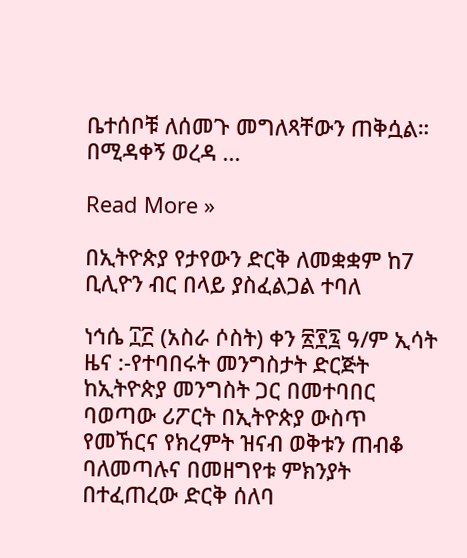ቤተሰቦቹ ለሰመጉ መግለጻቸውን ጠቅሷል። በሚዳቀኝ ወረዳ ...

Read More »

በኢትዮጵያ የታየውን ድርቅ ለመቋቋም ከ7 ቢሊዮን ብር በላይ ያስፈልጋል ተባለ

ነኅሴ ፲፫ (አስራ ሶስት) ቀን ፳፻፯ ዓ/ም ኢሳት ዜና :-የተባበሩት መንግስታት ድርጅት ከኢትዮጵያ መንግስት ጋር በመተባበር ባወጣው ሪፖርት በኢትዮጵያ ውስጥ የመኸርና የክረምት ዝናብ ወቅቱን ጠብቆ ባለመጣሉና በመዘግየቱ ምክንያት በተፈጠረው ድርቅ ሰለባ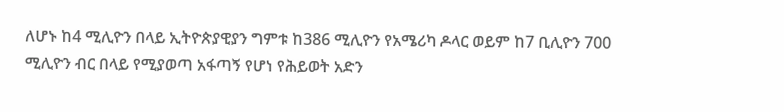ለሆኑ ከ4 ሚሊዮን በላይ ኢትዮጵያዊያን ግምቱ ከ386 ሚሊዮን የአሜሪካ ዶላር ወይም ከ7 ቢሊዮን 700 ሚሊዮን ብር በላይ የሚያወጣ አፋጣኝ የሆነ የሕይወት አድን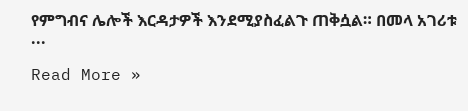የምግብና ሌሎች እርዳታዎች እንደሚያስፈልጉ ጠቅሷል። በመላ አገሪቱ ...

Read More »